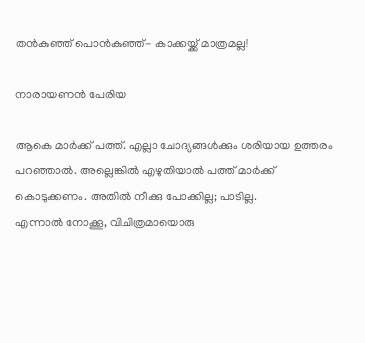തന്‍കുഞ്ഞ് പൊന്‍കുഞ്ഞ്- കാക്കയ്ക്ക് മാത്രമല്ല!

നാരായണന്‍ പേരിയ

ആകെ മാര്‍ക്ക് പത്ത്. എല്ലാ ചോദ്യങ്ങള്‍ക്കും ശരിയായ ഉത്തരം പറഞ്ഞാല്‍. അല്ലെങ്കില്‍ എഴുതിയാല്‍ പത്ത് മാര്‍ക്ക് കൊടുക്കണം. അതില്‍ നീക്കു പോക്കില്ല; പാടില്ല.
എന്നാല്‍ നോക്കൂ, വിചിത്രമായൊരു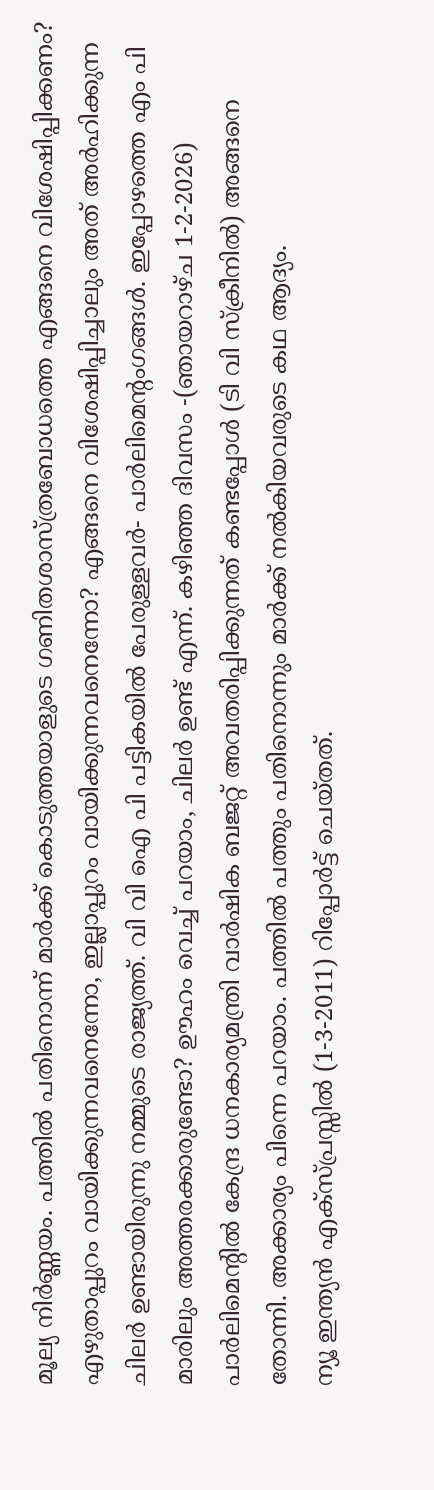മൂല്യ നിര്‍ണ്ണയം. പത്തില്‍ പതിനൊന്ന് മാര്‍ക്ക് കൊടുത്തയാളുടെ ഗണിതശാസ്ത്രബോധത്തെ എങ്ങനെ വിശേഷിപ്പിക്കണം? എഴുതാപ്പുറം വായിക്കുന്നവനെന്നോ, ഇല്ലാപ്പുറം വായിക്കുന്നവനെന്നോ? എങ്ങനെ വിശേഷിപ്പിച്ചാലും അത് അര്‍ഹിക്കുന്ന ചിലര്‍ ഉണ്ടായിരുന്നു നമ്മുടെ രാജ്യത്ത്. വി വി ഐ പി പട്ടികയില്‍ പേരുള്ളവര്‍- പാര്‍ലിമെന്റംഗങ്ങള്‍. ഇപ്പോഴത്തെ എം പി മാരിലും അത്തരക്കാരുണ്ടോ? ഊഹം വെച്ച് പറയാം, ചിലര്‍ ഉണ്ട് എന്ന്. കഴിഞ്ഞ ദിവസം -(ഞായറാഴ്ച 1-2-2026) പാര്‍ലിമെന്റില്‍ കേന്ദ്ര ധനകാര്യമന്ത്രി വാര്‍ഷിക ബജറ്റ് അവതരിപ്പിക്കുന്നത് കണ്ടപ്പോള്‍ (ടി വി സ്‌ക്രീനില്‍) അങ്ങനെ തോന്നി. അക്കാര്യം പിന്നെ പറയാം. പത്തില്‍ പത്തും പതിനൊന്നും മാര്‍ക്ക് നല്‍കിയവരുടെ കഥ ആദ്യം.
ന്യൂ ഇന്ത്യന്‍ എക്‌സ്പ്രസ്സില്‍ (1-3-2011) റിപ്പോര്‍ട്ട് ചെയ്തത്.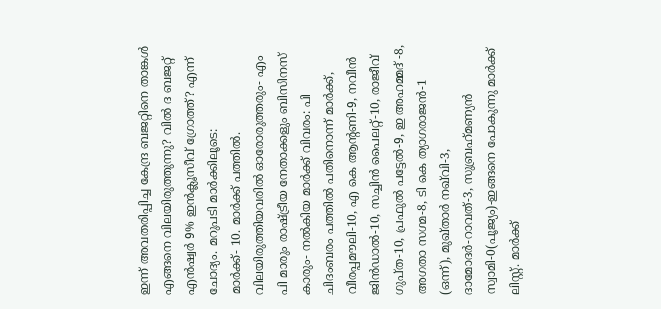ഇന്ന് അവതരിപ്പിച്ച കേന്ദ്ര ബജറ്റിനെ താങ്കള്‍ എങ്ങനെ വിലയിരുത്തുന്നു? വില്‍ ദ ബജറ്റ് എന്‍ഷ്വര്‍ 9% ഇന്‍ക്ലൂസീവ് ഗ്രോത്ത്? എന്ന് ചോദ്യം. മറുപടി മാര്‍ക്കിലൂടെ:
മാര്‍ക്ക്- 10. മാര്‍ക്ക് പത്തില്‍. വിലയിരുത്തിയവരില്‍ ഓരോരുത്തരും- എം പി മാരും രാഷ്ട്രീയ നേതാക്കളും ബിസിനസ് കാരും- നല്‍കിയ മാര്‍ക്ക് വിവരം: പി ചിദംബരം പത്തില്‍ പതിനൊന്ന് മാര്‍ക്ക്, വീരപ്പമൗലി-10, എ കെ ആന്റണി-9, നവീന്‍ ജിന്‍ഡാല്‍-10, സച്ചിന്‍ പൈലറ്റ്-10, രാജീവ് ഗുപ്ത-10, പ്രഫുല്‍ പട്ടേല്‍-9, ഇ അഹമ്മദ് -8, അഗതാ സഗ്മ-8, ടി കെ ത്യാഗരാജന്‍-1 (ഒന്ന്), മുഖ്താര്‍ നഖ്‌വി-3, ദാമോദര്‍-റാവത്-3, സുബ്രഹ്‌മണ്യന്‍ സ്വാമി-0(പൂജ്യം)-ഇങ്ങനെ പോകുന്നു മാര്‍ക്ക് ലിസ്റ്റ്. മാര്‍ക്ക്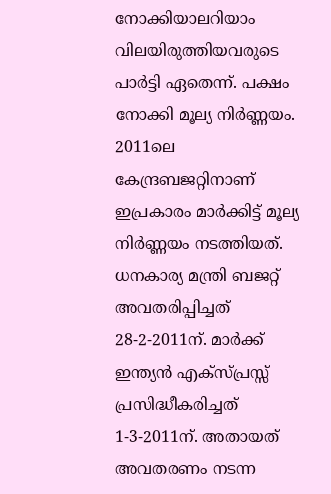നോക്കിയാലറിയാം വിലയിരുത്തിയവരുടെ പാര്‍ട്ടി ഏതെന്ന്. പക്ഷം നോക്കി മൂല്യ നിര്‍ണ്ണയം.
2011ലെ കേന്ദ്രബജറ്റിനാണ് ഇപ്രകാരം മാര്‍ക്കിട്ട് മൂല്യ നിര്‍ണ്ണയം നടത്തിയത്. ധനകാര്യ മന്ത്രി ബജറ്റ് അവതരിപ്പിച്ചത് 28-2-2011ന്. മാര്‍ക്ക് ഇന്ത്യന്‍ എക്‌സ്പ്രസ്സ് പ്രസിദ്ധീകരിച്ചത് 1-3-2011ന്. അതായത് അവതരണം നടന്ന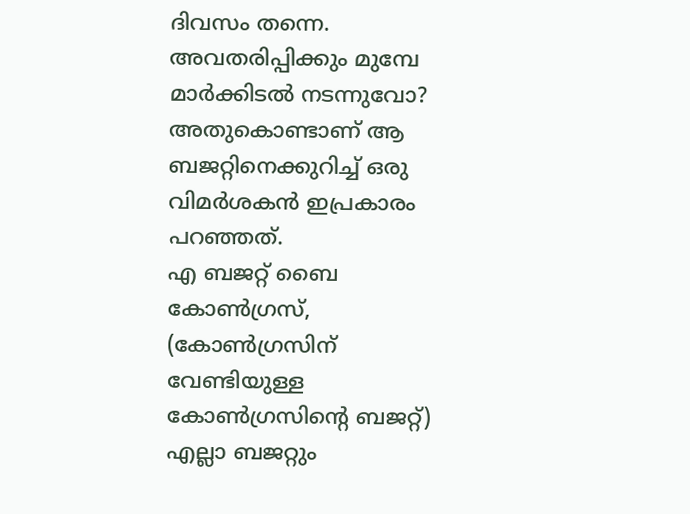ദിവസം തന്നെ. അവതരിപ്പിക്കും മുമ്പേ മാര്‍ക്കിടല്‍ നടന്നുവോ? അതുകൊണ്ടാണ് ആ ബജറ്റിനെക്കുറിച്ച് ഒരു വിമര്‍ശകന്‍ ഇപ്രകാരം പറഞ്ഞത്.
എ ബജറ്റ് ബൈ കോണ്‍ഗ്രസ്, (കോണ്‍ഗ്രസിന് വേണ്ടിയുള്ള കോണ്‍ഗ്രസിന്റെ ബജറ്റ്) എല്ലാ ബജറ്റും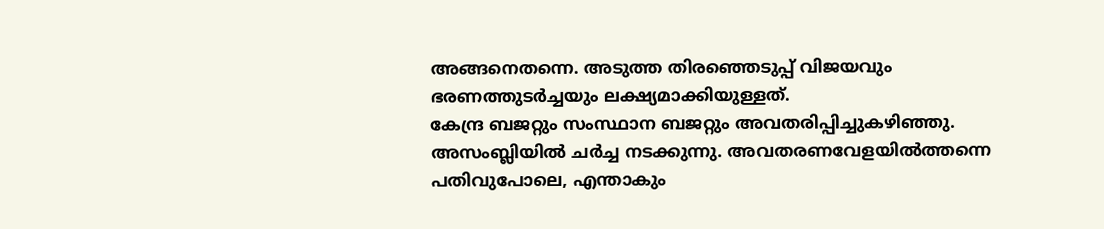അങ്ങനെതന്നെ. അടുത്ത തിരഞ്ഞെടുപ്പ് വിജയവും ഭരണത്തുടര്‍ച്ചയും ലക്ഷ്യമാക്കിയുള്ളത്.
കേന്ദ്ര ബജറ്റും സംസ്ഥാന ബജറ്റും അവതരിപ്പിച്ചുകഴിഞ്ഞു. അസംബ്ലിയില്‍ ചര്‍ച്ച നടക്കുന്നു. അവതരണവേളയില്‍ത്തന്നെ പതിവുപോലെ, എന്താകും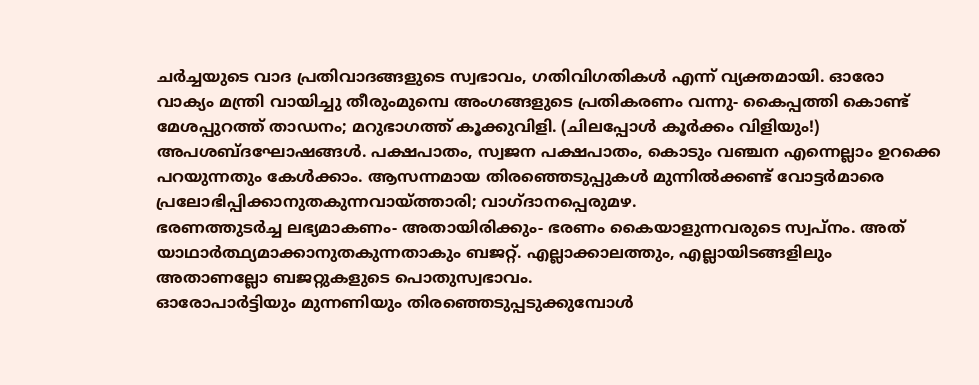ചര്‍ച്ചയുടെ വാദ പ്രതിവാദങ്ങളുടെ സ്വഭാവം, ഗതിവിഗതികള്‍ എന്ന് വ്യക്തമായി. ഓരോ വാക്യം മന്ത്രി വായിച്ചു തീരുംമുമ്പെ അംഗങ്ങളുടെ പ്രതികരണം വന്നു- കൈപ്പത്തി കൊണ്ട് മേശപ്പുറത്ത് താഡനം; മറുഭാഗത്ത് കൂക്കുവിളി. (ചിലപ്പോള്‍ കൂര്‍ക്കം വിളിയും!) അപശബ്ദഘോഷങ്ങള്‍. പക്ഷപാതം, സ്വജന പക്ഷപാതം, കൊടും വഞ്ചന എന്നെല്ലാം ഉറക്കെ പറയുന്നതും കേള്‍ക്കാം. ആസന്നമായ തിരഞ്ഞെടുപ്പുകള്‍ മുന്നില്‍ക്കണ്ട് വോട്ടര്‍മാരെ പ്രലോഭിപ്പിക്കാനുതകുന്നവായ്ത്താരി; വാഗ്ദാനപ്പെരുമഴ.
ഭരണത്തുടര്‍ച്ച ലഭ്യമാകണം- അതായിരിക്കും- ഭരണം കൈയാളുന്നവരുടെ സ്വപ്നം. അത് യാഥാര്‍ത്ഥ്യമാക്കാനുതകുന്നതാകും ബജറ്റ്. എല്ലാക്കാലത്തും, എല്ലായിടങ്ങളിലും അതാണല്ലോ ബജറ്റുകളുടെ പൊതുസ്വഭാവം.
ഓരോപാര്‍ട്ടിയും മുന്നണിയും തിരഞ്ഞെടുപ്പടുക്കുമ്പോള്‍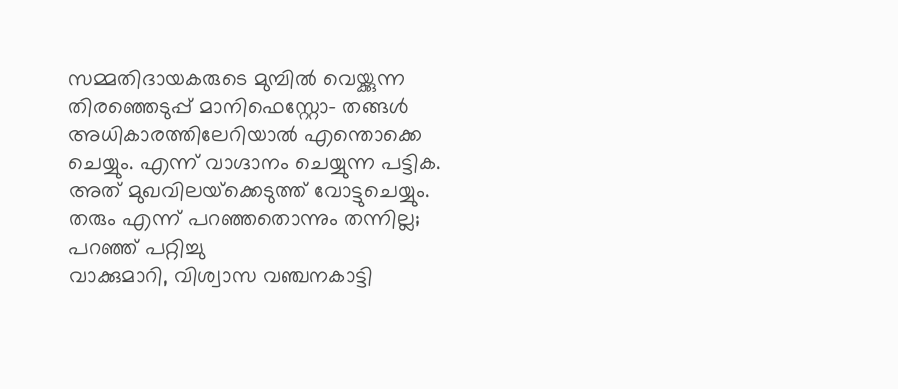സമ്മതിദായകരുടെ മുമ്പില്‍ വെയ്ക്കുന്ന തിരഞ്ഞെടുപ്പ് മാനിഫെസ്റ്റോ- തങ്ങള്‍ അധികാരത്തിലേറിയാല്‍ എന്തൊക്കെ ചെയ്യും. എന്ന് വാഗ്ദാനം ചെയ്യുന്ന പട്ടിക. അത് മുഖവിലയ്‌ക്കെടുത്ത് വോട്ടുചെയ്യും. തരും എന്ന് പറഞ്ഞതൊന്നും തന്നില്ല; പറഞ്ഞ് പറ്റിച്ചു
വാക്കുമാറി, വിശ്വാസ വഞ്ചനകാട്ടി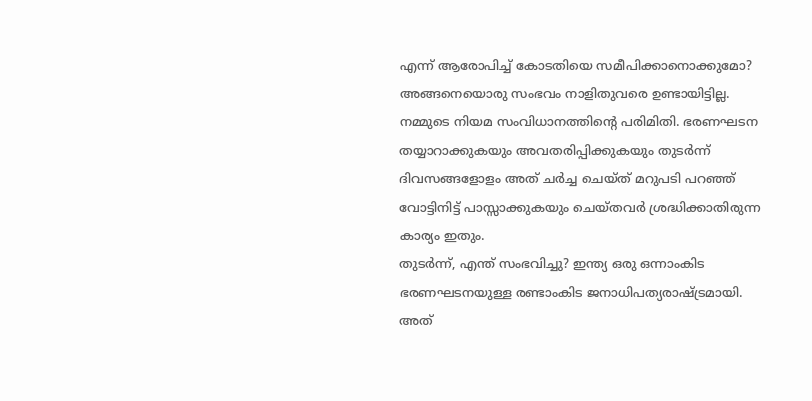എന്ന് ആരോപിച്ച് കോടതിയെ സമീപിക്കാനൊക്കുമോ? അങ്ങനെയൊരു സംഭവം നാളിതുവരെ ഉണ്ടായിട്ടില്ല. നമ്മുടെ നിയമ സംവിധാനത്തിന്റെ പരിമിതി. ഭരണഘടന തയ്യാറാക്കുകയും അവതരിപ്പിക്കുകയും തുടര്‍ന്ന് ദിവസങ്ങളോളം അത് ചര്‍ച്ച ചെയ്ത് മറുപടി പറഞ്ഞ് വോട്ടിനിട്ട് പാസ്സാക്കുകയും ചെയ്തവര്‍ ശ്രദ്ധിക്കാതിരുന്ന കാര്യം ഇതും.
തുടര്‍ന്ന്, എന്ത് സംഭവിച്ചു? ഇന്ത്യ ഒരു ഒന്നാംകിട ഭരണഘടനയുള്ള രണ്ടാംകിട ജനാധിപത്യരാഷ്ട്രമായി. അത്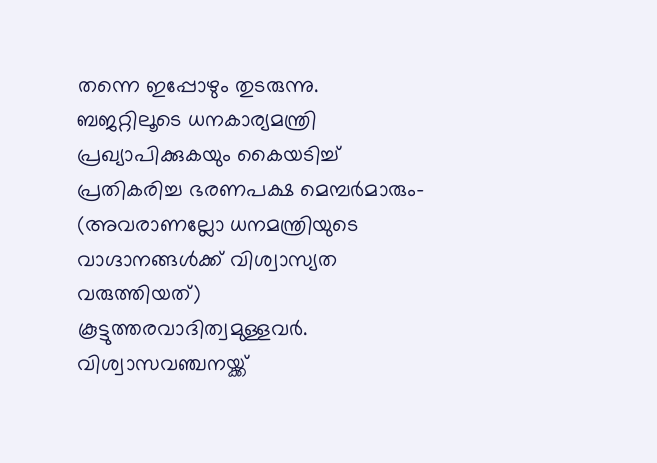തന്നെ ഇപ്പോഴും തുടരുന്നു.
ബജറ്റിലൂടെ ധനകാര്യമന്ത്രി പ്രഖ്യാപിക്കുകയും കൈയടിച്ച് പ്രതികരിച്ച ഭരണപക്ഷ മെമ്പര്‍മാരും- (അവരാണല്ലോ ധനമന്ത്രിയുടെ വാഗ്ദാനങ്ങള്‍ക്ക് വിശ്വാസ്യത വരുത്തിയത്) കൂട്ടുത്തരവാദിത്വമുള്ളവര്‍. വിശ്വാസവഞ്ചനയ്ക്ക്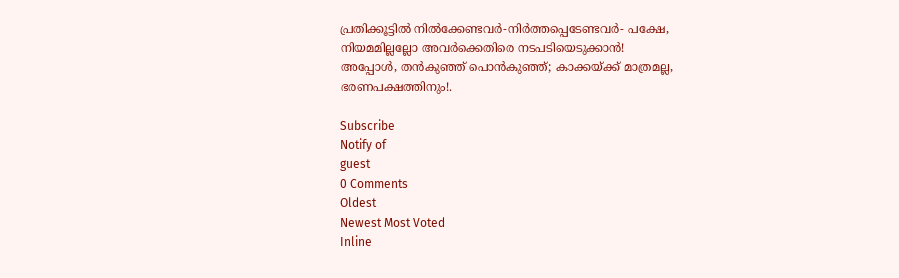പ്രതിക്കൂട്ടില്‍ നില്‍ക്കേണ്ടവര്‍-നിര്‍ത്തപ്പെടേണ്ടവര്‍- പക്ഷേ, നിയമമില്ലല്ലോ അവര്‍ക്കെതിരെ നടപടിയെടുക്കാന്‍!
അപ്പോള്‍, തന്‍കുഞ്ഞ് പൊന്‍കുഞ്ഞ്; കാക്കയ്ക്ക് മാത്രമല്ല, ഭരണപക്ഷത്തിനും!.

Subscribe
Notify of
guest
0 Comments
Oldest
Newest Most Voted
Inline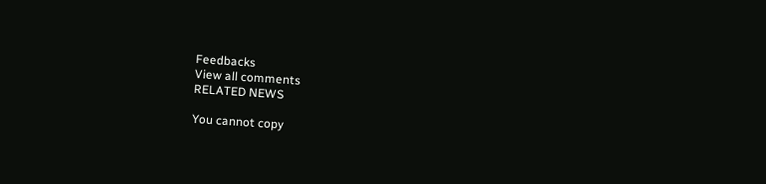Feedbacks
View all comments
RELATED NEWS

You cannot copy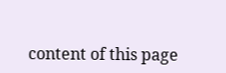content of this page